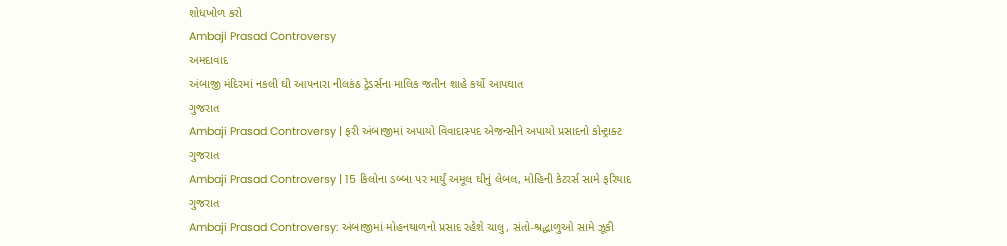શોધખોળ કરો
Ambaji Prasad Controversy
અમદાવાદ
અંબાજી મંદિરમાં નકલી ઘી આપનારા નીલકંઠ ટ્રેડર્સના માલિક જતીન શાહે કર્યો આપઘાત
ગુજરાત
Ambaji Prasad Controversy | ફરી અંબાજીમાં અપાયો વિવાદાસ્પદ એજન્સીને અપાયો પ્રસાદનો કોન્ટ્રાક્ટ
ગુજરાત
Ambaji Prasad Controversy | 15 કિલોના ડબ્બા પર માર્યું અમૂલ ઘીનું લેબલ, મોહિની કેટરર્સ સામે ફરિયાદ
ગુજરાત
Ambaji Prasad Controversy: અંબાજીમાં મોહનથાળનો પ્રસાદ રહેશે ચાલુ, સંતો-શ્રદ્ધાળુઓ સામે ઝૂકી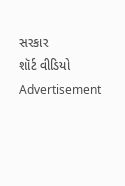સરકાર
શૉર્ટ વીડિયો
Advertisement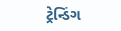ટ્રેન્ડિંગ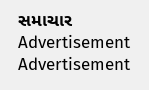સમાચાર
Advertisement
Advertisement